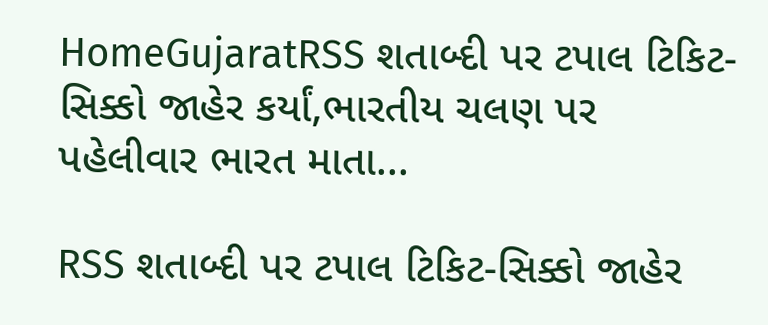HomeGujaratRSS શતાબ્દી પર ટપાલ ટિકિટ-સિક્કો જાહેર કર્યાં,ભારતીય ચલણ પર પહેલીવાર ભારત માતા...

RSS શતાબ્દી પર ટપાલ ટિકિટ-સિક્કો જાહેર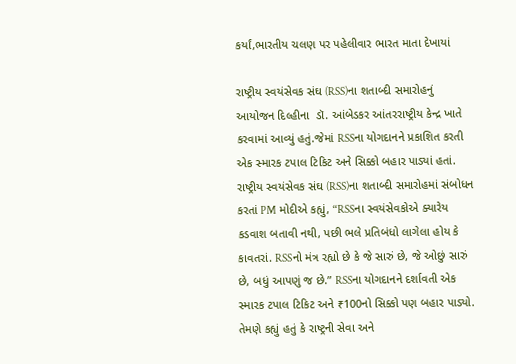કર્યાં,ભારતીય ચલણ પર પહેલીવાર ભારત માતા દેખાયાં

રાષ્ટ્રીય સ્વયંસેવક સંઘ (RSS)ના શતાબ્દી સમારોહનું  આયોજન દિલ્હીના  ડૉ. આંબેડકર આંતરરાષ્ટ્રીય કેન્દ્ર ખાતે કરવામાં આવ્યું હતું.જેમાં RSSના યોગદાનને પ્રકાશિત કરતી એક સ્મારક ટપાલ ટિકિટ અને સિક્કો બહાર પાડ્યાં હતાં.
રાષ્ટ્રીય સ્વયંસેવક સંઘ (RSS)ના શતાબ્દી સમારોહમાં સંબોધન કરતાં PM મોદીએ કહ્યું, “RSSના સ્વયંસેવકોએ ક્યારેય કડવાશ બતાવી નથી, પછી ભલે પ્રતિબંધો લાગેલા હોય કે કાવતરાં. RSSનો મંત્ર રહ્યો છે કે જે સારું છે, જે ઓછું સારું છે, બધું આપણું જ છે.” RSSના યોગદાનને દર્શાવતી એક સ્મારક ટપાલ ટિકિટ અને ₹100નો સિક્કો પણ બહાર પાડ્યો. તેમણે કહ્યું હતું કે રાષ્ટ્રની સેવા અને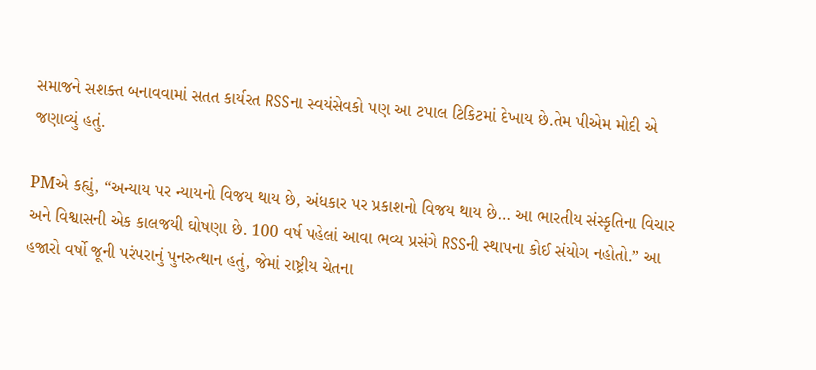સમાજને સશક્ત બનાવવામાં સતત કાર્યરત RSSના સ્વયંસેવકો પણ આ ટપાલ ટિકિટમાં દેખાય છે.તેમ પીએમ મોદી એ જણાવ્યું હતું.

PMએ કહ્યું, “અન્યાય પર ન્યાયનો વિજય થાય છે, અંધકાર પર પ્રકાશનો વિજય થાય છે… આ ભારતીય સંસ્કૃતિના વિચાર અને વિશ્વાસની એક કાલજયી ઘોષણા છે. 100 વર્ષ પહેલાં આવા ભવ્ય પ્રસંગે RSSની સ્થાપના કોઈ સંયોગ નહોતો.” આ હજારો વર્ષો જૂની પરંપરાનું પુનરુત્થાન હતું, જેમાં રાષ્ટ્રીય ચેતના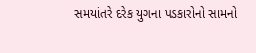સમયાંતરે દરેક યુગના પડકારોનો સામનો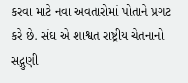કરવા માટે નવા અવતારોમાં પોતાને પ્રગટ કરે છે. સંઘ એ શાશ્વત રાષ્ટ્રીય ચેતનાનો સદ્ગુણી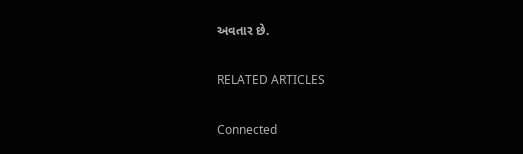અવતાર છે.

RELATED ARTICLES

Connected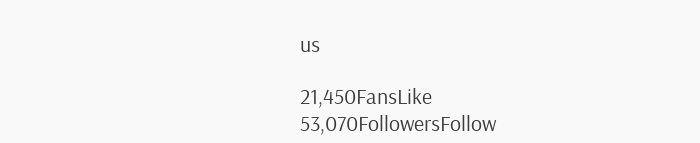us

21,450FansLike
53,070FollowersFollow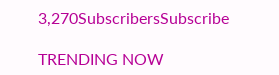3,270SubscribersSubscribe

TRENDING NOW